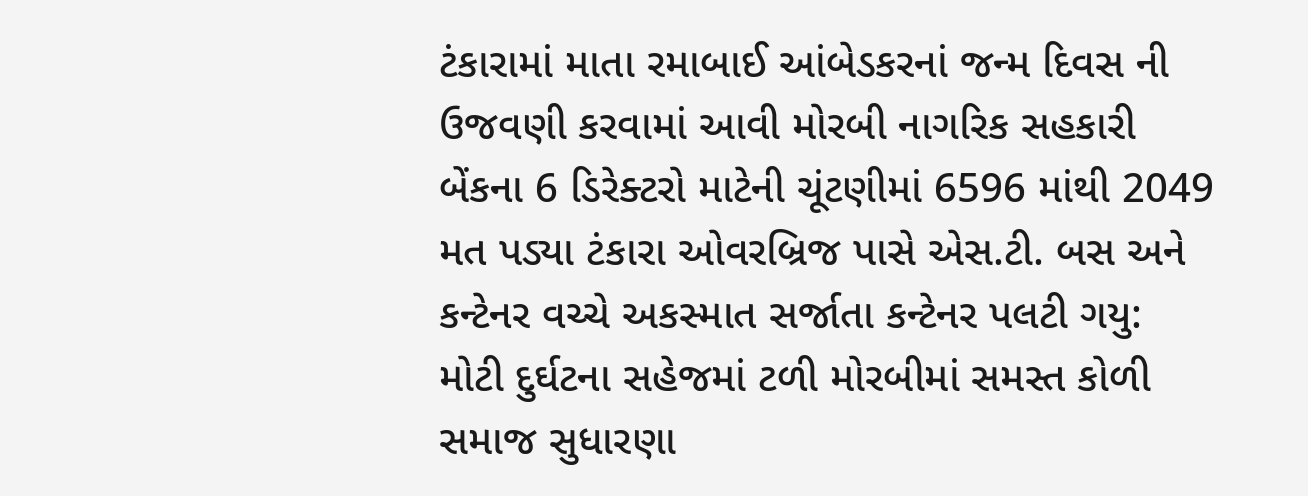ટંકારામાં માતા રમાબાઈ આંબેડકરનાં જન્મ દિવસ ની ઉજવણી કરવામાં આવી મોરબી નાગરિક સહકારી બેંકના 6 ડિરેક્ટરો માટેની ચૂંટણીમાં 6596 માંથી 2049 મત પડ્યા ટંકારા ઓવરબ્રિજ પાસે એસ.ટી. બસ અને કન્ટેનર વચ્ચે અકસ્માત સર્જાતા કન્ટેનર પલટી ગયુ: મોટી દુર્ઘટના સહેજમાં ટળી મોરબીમાં સમસ્ત કોળી સમાજ સુધારણા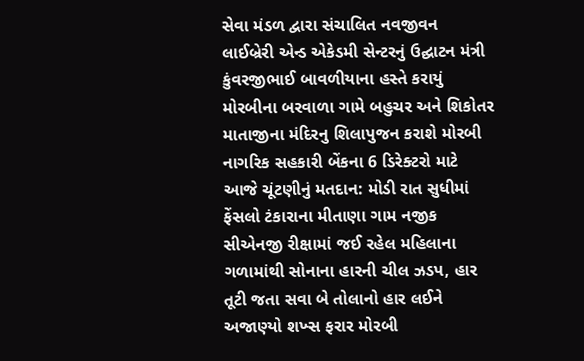સેવા મંડળ દ્વારા સંચાલિત નવજીવન લાઈબ્રેરી એન્ડ એકેડમી સેન્ટરનું ઉદ્ઘાટન મંત્રી કુંવરજીભાઈ બાવળીયાના હસ્તે કરાયું મોરબીના બરવાળા ગામે બહુચર અને શિકોતર માતાજીના મંદિરનુ શિલાપુજન કરાશે મોરબી નાગરિક સહકારી બેંકના 6 ડિરેક્ટરો માટે આજે ચૂંટણીનું મતદાન: મોડી રાત સુધીમાં ફેંસલો ટંકારાના મીતાણા ગામ નજીક સીએનજી રીક્ષામાં જઈ રહેલ મહિલાના ગળામાંથી સોનાના હારની ચીલ ઝડપ, હાર તૂટી જતા સવા બે તોલાનો હાર લઈને અજાણ્યો શખ્સ ફરાર મોરબી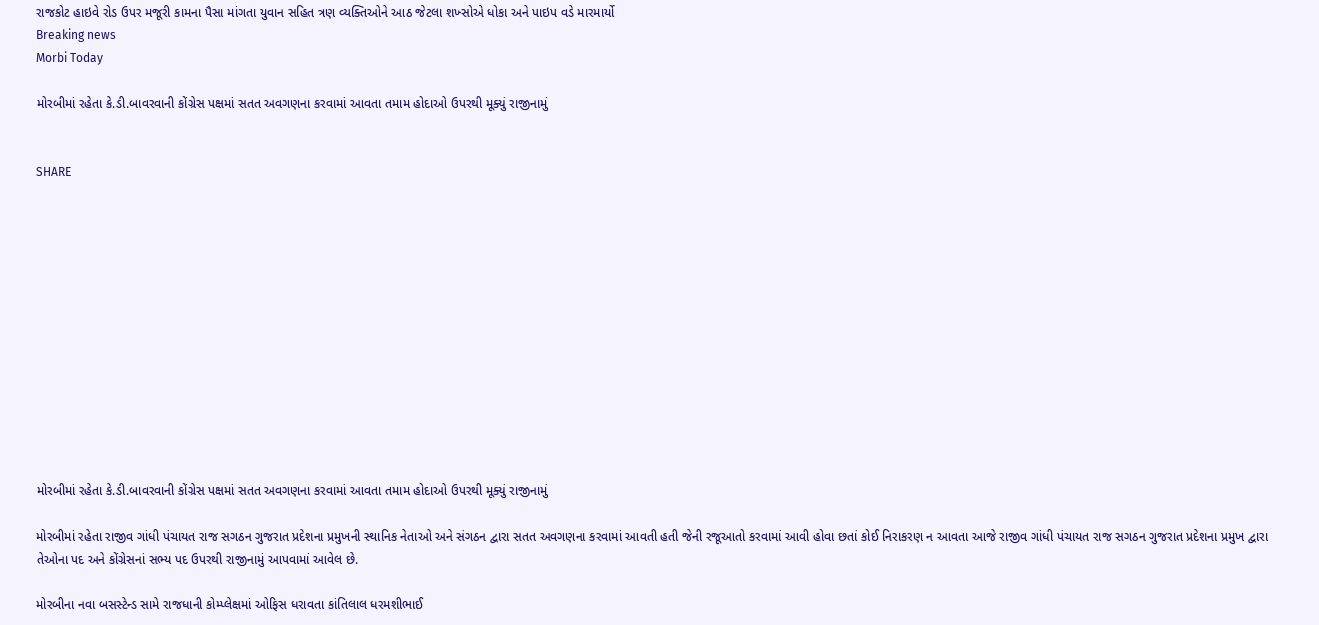રાજકોટ હાઇવે રોડ ઉપર મજૂરી કામના પૈસા માંગતા યુવાન સહિત ત્રણ વ્યક્તિઓને આઠ જેટલા શખ્સોએ ધોકા અને પાઇપ વડે મારમાર્યો
Breaking news
Morbi Today

મોરબીમાં રહેતા કે.ડી.બાવરવાની કોંગ્રેસ પક્ષમાં સતત અવગણના કરવામાં આવતા તમામ હોદાઓ ઉપરથી મૂક્યું રાજીનામું


SHARE













મોરબીમાં રહેતા કે.ડી.બાવરવાની કોંગ્રેસ પક્ષમાં સતત અવગણના કરવામાં આવતા તમામ હોદાઓ ઉપરથી મૂક્યું રાજીનામું

મોરબીમાં રહેતા રાજીવ ગાંધી પંચાયત રાજ સગઠન ગુજરાત પ્રદેશના પ્રમુખની સ્થાનિક નેતાઓ અને સંગઠન દ્વારા સતત અવગણના કરવામાં આવતી હતી જેની રજૂઆતો કરવામાં આવી હોવા છતાં કોઈ નિરાકરણ ન આવતા આજે રાજીવ ગાંધી પંચાયત રાજ સગઠન ગુજરાત પ્રદેશના પ્રમુખ દ્વારા તેઓના પદ અને કોંગ્રેસનાં સભ્ય પદ ઉપરથી રાજીનામું આપવામાં આવેલ છે.

મોરબીના નવા બસસ્ટેન્ડ સામે રાજધાની કોમ્પ્લેક્ષમાં ઓફિસ ધરાવતા કાંતિલાલ ધરમશીભાઈ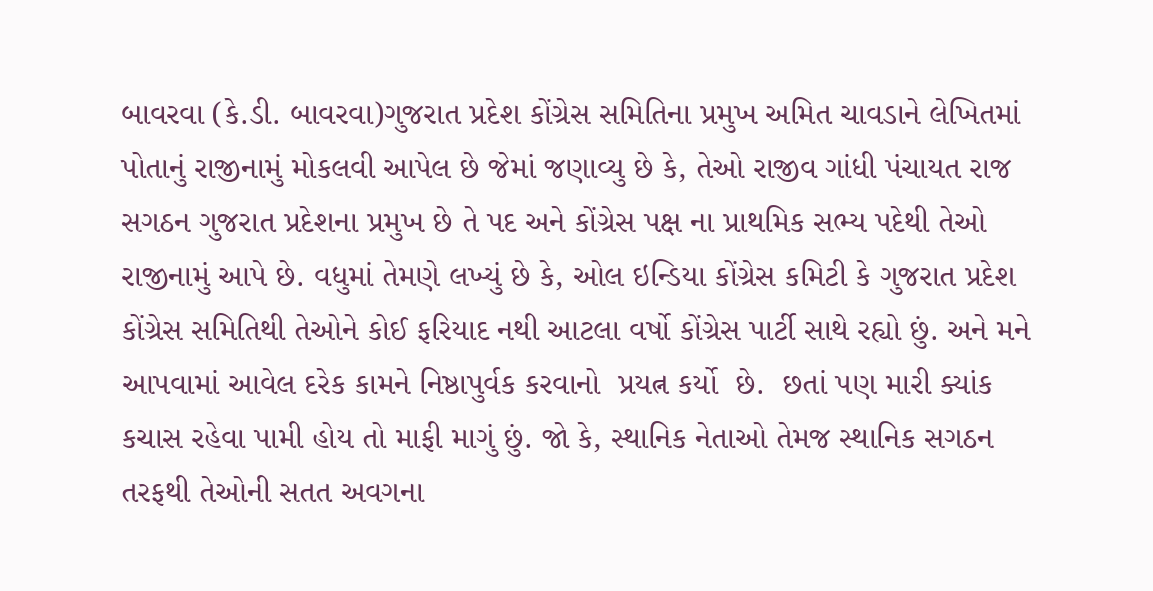બાવરવા (કે.ડી. બાવરવા)ગુજરાત પ્રદેશ કોંગ્રેસ સમિતિના પ્રમુખ અમિત ચાવડાને લેખિતમાં પોતાનું રાજીનામું મોકલવી આપેલ છે જેમાં જણાવ્યુ છે કે, તેઓ રાજીવ ગાંધી પંચાયત રાજ સગઠન ગુજરાત પ્રદેશના પ્રમુખ છે તે પદ અને કોંગ્રેસ પક્ષ ના પ્રાથમિક સભ્ય પદેથી તેઓ રાજીનામું આપે છે. વધુમાં તેમણે લખ્યું છે કે, ઓલ ઇન્ડિયા કોંગ્રેસ કમિટી કે ગુજરાત પ્રદેશ કોંગ્રેસ સમિતિથી તેઓને કોઈ ફરિયાદ નથી આટલા વર્ષો કોંગ્રેસ પાર્ટી સાથે રહ્યો છું. અને મને આપવામાં આવેલ દરેક કામને નિષ્ઠાપુર્વક કરવાનો  પ્રયત્ન કર્યો  છે.  છતાં પણ મારી ક્યાંક કચાસ રહેવા પામી હોય તો માફી માગું છું. જો કે, સ્થાનિક નેતાઓ તેમજ સ્થાનિક સગઠન તરફથી તેઓની સતત અવગના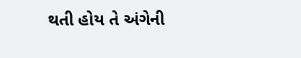થતી હોય તે અંગેની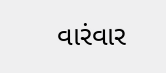વારંવાર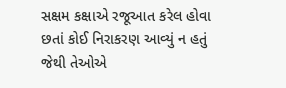સક્ષમ કક્ષાએ રજૂઆત કરેલ હોવા છતાં કોઈ નિરાકરણ આવ્યું ન હતું જેથી તેઓએ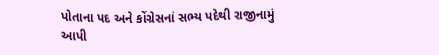પોતાના પદ અને કોંગ્રેસનાં સભ્ય પદેથી રાજીનામું આપી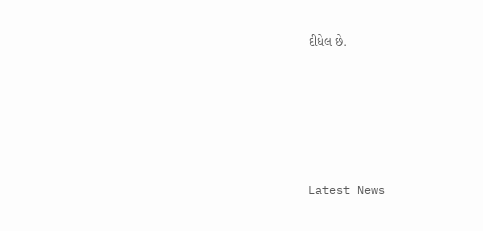દીધેલ છે.






Latest News